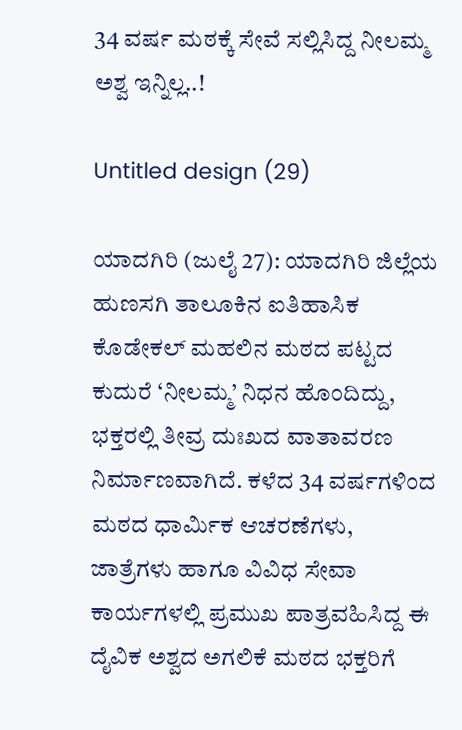34 ವರ್ಷ ಮಠಕ್ಕೆ ಸೇವೆ ಸಲ್ಲಿಸಿದ್ದ ನೀಲಮ್ಮ ಅಶ್ವ ಇನ್ನಿಲ್ಲ..!

Untitled design (29)

ಯಾದಗಿರಿ (ಜುಲೈ 27): ಯಾದಗಿರಿ ಜಿಲ್ಲೆಯ ಹುಣಸಗಿ ತಾಲೂಕಿನ ಐತಿಹಾಸಿಕ ಕೊಡೇಕಲ್ ಮಹಲಿನ ಮಠದ ಪಟ್ಟದ ಕುದುರೆ ‘ನೀಲಮ್ಮ’ ನಿಧನ ಹೊಂದಿದ್ದು, ಭಕ್ತರಲ್ಲಿ ತೀವ್ರ ದುಃಖದ ವಾತಾವರಣ ನಿರ್ಮಾಣವಾಗಿದೆ. ಕಳೆದ 34 ವರ್ಷಗಳಿಂದ ಮಠದ ಧಾರ್ಮಿಕ ಆಚರಣೆಗಳು, ಜಾತ್ರೆಗಳು ಹಾಗೂ ವಿವಿಧ ಸೇವಾ ಕಾರ್ಯಗಳಲ್ಲಿ ಪ್ರಮುಖ ಪಾತ್ರವಹಿಸಿದ್ದ ಈ ದೈವಿಕ ಅಶ್ವದ ಅಗಲಿಕೆ ಮಠದ ಭಕ್ತರಿಗೆ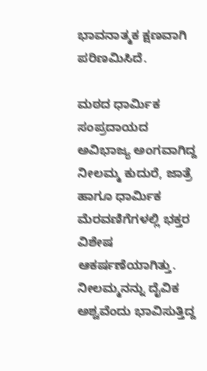ಭಾವನಾತ್ಮಕ ಕ್ಷಣವಾಗಿ ಪರಿಣಮಿಸಿದೆ.

ಮಠದ ಧಾರ್ಮಿಕ ಸಂಪ್ರದಾಯದ ಅವಿಭಾಜ್ಯ ಅಂಗವಾಗಿದ್ದ ನೀಲಮ್ಮ ಕುದುರೆ, ಜಾತ್ರೆ ಹಾಗೂ ಧಾರ್ಮಿಕ ಮೆರವಣಿಗೆಗಳಲ್ಲಿ ಭಕ್ತರ ವಿಶೇಷ ಆಕರ್ಷಣೆಯಾಗಿತ್ತು. ನೀಲಮ್ಮನನ್ನು ದೈವಿಕ ಅಶ್ವವೆಂದು ಭಾವಿಸುತ್ತಿದ್ದ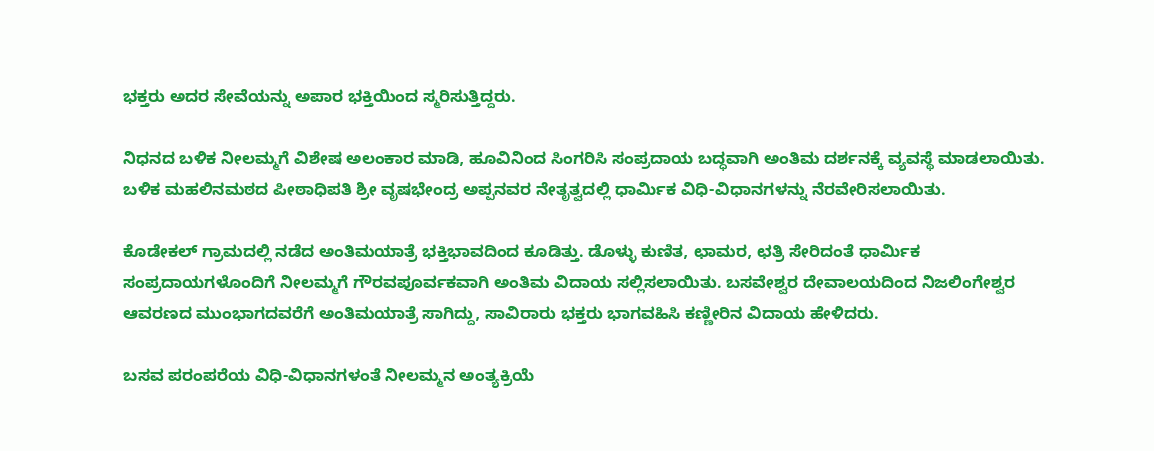ಭಕ್ತರು ಅದರ ಸೇವೆಯನ್ನು ಅಪಾರ ಭಕ್ತಿಯಿಂದ ಸ್ಮರಿಸುತ್ತಿದ್ದರು.

ನಿಧನದ ಬಳಿಕ ನೀಲಮ್ಮಗೆ ವಿಶೇಷ ಅಲಂಕಾರ ಮಾಡಿ, ಹೂವಿನಿಂದ ಸಿಂಗರಿಸಿ ಸಂಪ್ರದಾಯ ಬದ್ಧವಾಗಿ ಅಂತಿಮ ದರ್ಶನಕ್ಕೆ ವ್ಯವಸ್ಥೆ ಮಾಡಲಾಯಿತು. ಬಳಿಕ ಮಹಲಿನಮಠದ ಪೀಠಾಧಿಪತಿ ಶ್ರೀ ವೃಷಭೇಂದ್ರ ಅಪ್ಪನವರ ನೇತೃತ್ವದಲ್ಲಿ ಧಾರ್ಮಿಕ ವಿಧಿ-ವಿಧಾನಗಳನ್ನು ನೆರವೇರಿಸಲಾಯಿತು.

ಕೊಡೇಕಲ್ ಗ್ರಾಮದಲ್ಲಿ ನಡೆದ ಅಂತಿಮಯಾತ್ರೆ ಭಕ್ತಿಭಾವದಿಂದ ಕೂಡಿತ್ತು. ಡೊಳ್ಳು ಕುಣಿತ, ಛಾಮರ, ಛತ್ರಿ ಸೇರಿದಂತೆ ಧಾರ್ಮಿಕ ಸಂಪ್ರದಾಯಗಳೊಂದಿಗೆ ನೀಲಮ್ಮಗೆ ಗೌರವಪೂರ್ವಕವಾಗಿ ಅಂತಿಮ ವಿದಾಯ ಸಲ್ಲಿಸಲಾಯಿತು. ಬಸವೇಶ್ವರ ದೇವಾಲಯದಿಂದ ನಿಜಲಿಂಗೇಶ್ವರ ಆವರಣದ ಮುಂಭಾಗದವರೆಗೆ ಅಂತಿಮಯಾತ್ರೆ ಸಾಗಿದ್ದು, ಸಾವಿರಾರು ಭಕ್ತರು ಭಾಗವಹಿಸಿ ಕಣ್ಣೀರಿನ ವಿದಾಯ ಹೇಳಿದರು.

ಬಸವ ಪರಂಪರೆಯ ವಿಧಿ-ವಿಧಾನಗಳಂತೆ ನೀಲಮ್ಮನ ಅಂತ್ಯಕ್ರಿಯೆ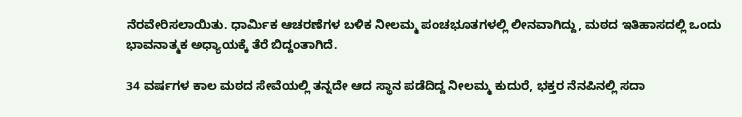ನೆರವೇರಿಸಲಾಯಿತು. ಧಾರ್ಮಿಕ ಆಚರಣೆಗಳ ಬಳಿಕ ನೀಲಮ್ಮ ಪಂಚಭೂತಗಳಲ್ಲಿ ಲೀನವಾಗಿದ್ದು, ಮಠದ ಇತಿಹಾಸದಲ್ಲಿ ಒಂದು ಭಾವನಾತ್ಮಕ ಅಧ್ಯಾಯಕ್ಕೆ ತೆರೆ ಬಿದ್ದಂತಾಗಿದೆ.

34 ವರ್ಷಗಳ ಕಾಲ ಮಠದ ಸೇವೆಯಲ್ಲಿ ತನ್ನದೇ ಆದ ಸ್ಥಾನ ಪಡೆದಿದ್ದ ನೀಲಮ್ಮ ಕುದುರೆ, ಭಕ್ತರ ನೆನಪಿನಲ್ಲಿ ಸದಾ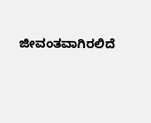ಜೀವಂತವಾಗಿರಲಿದೆ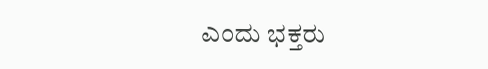ಎಂದು ಭಕ್ತರು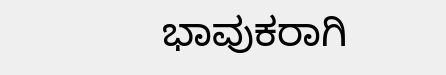ಭಾವುಕರಾಗಿ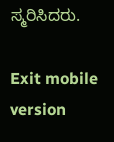ಸ್ಮರಿಸಿದರು.

Exit mobile version